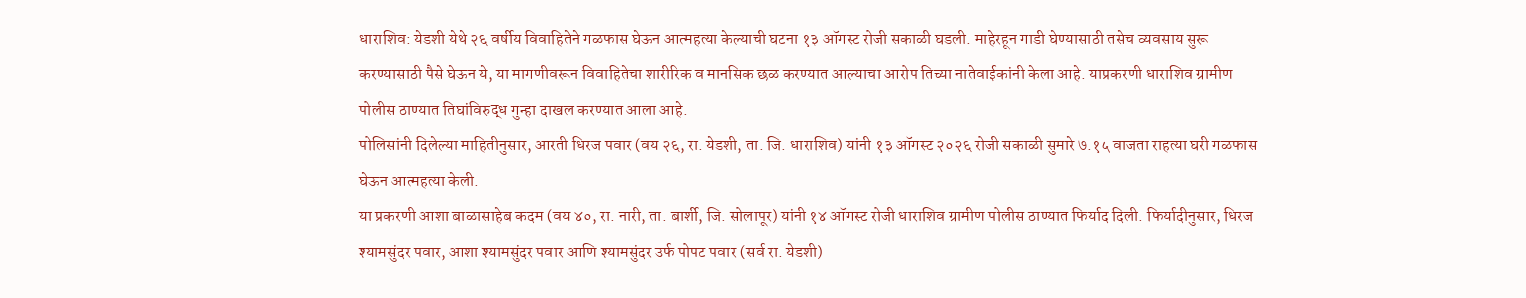धाराशिव: येडशी येथे २६ वर्षीय विवाहितेने गळफास घेऊन आत्महत्या केल्याची घटना १३ ऑगस्ट रोजी सकाळी घडली. माहेरहून गाडी घेण्यासाठी तसेच व्यवसाय सुरू करण्यासाठी पैसे घेऊन ये, या मागणीवरून विवाहितेचा शारीरिक व मानसिक छळ करण्यात आल्याचा आरोप तिच्या नातेवाईकांनी केला आहे. याप्रकरणी धाराशिव ग्रामीण पोलीस ठाण्यात तिघांविरुद्ध गुन्हा दाखल करण्यात आला आहे.
पोलिसांनी दिलेल्या माहितीनुसार, आरती धिरज पवार (वय २६, रा. येडशी, ता. जि. धाराशिव) यांनी १३ ऑगस्ट २०२६ रोजी सकाळी सुमारे ७.१५ वाजता राहत्या घरी गळफास घेऊन आत्महत्या केली.
या प्रकरणी आशा बाळासाहेब कदम (वय ४०, रा. नारी, ता. बार्शी, जि. सोलापूर) यांनी १४ ऑगस्ट रोजी धाराशिव ग्रामीण पोलीस ठाण्यात फिर्याद दिली. फिर्यादीनुसार, धिरज श्यामसुंदर पवार, आशा श्यामसुंदर पवार आणि श्यामसुंदर उर्फ पोपट पवार (सर्व रा. येडशी)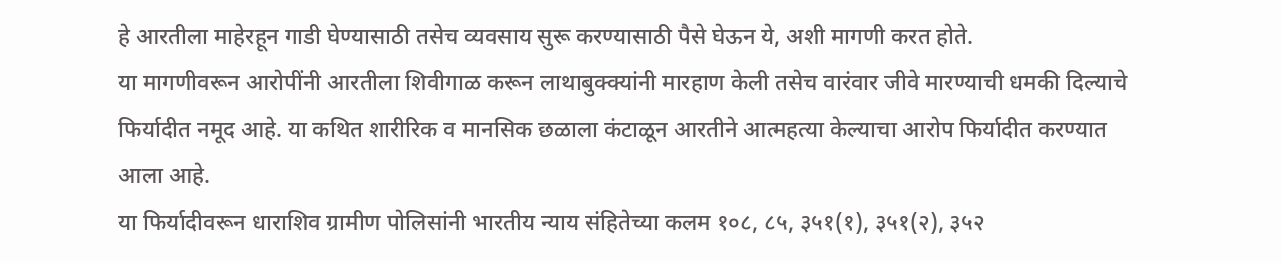हे आरतीला माहेरहून गाडी घेण्यासाठी तसेच व्यवसाय सुरू करण्यासाठी पैसे घेऊन ये, अशी मागणी करत होते.
या मागणीवरून आरोपींनी आरतीला शिवीगाळ करून लाथाबुक्क्यांनी मारहाण केली तसेच वारंवार जीवे मारण्याची धमकी दिल्याचे फिर्यादीत नमूद आहे. या कथित शारीरिक व मानसिक छळाला कंटाळून आरतीने आत्महत्या केल्याचा आरोप फिर्यादीत करण्यात आला आहे.
या फिर्यादीवरून धाराशिव ग्रामीण पोलिसांनी भारतीय न्याय संहितेच्या कलम १०८, ८५, ३५१(१), ३५१(२), ३५२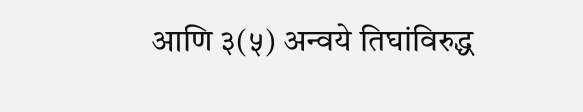आणि ३(५) अन्वये तिघांविरुद्ध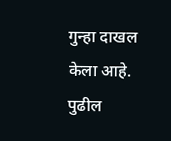गुन्हा दाखल केला आहे. पुढील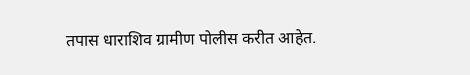तपास धाराशिव ग्रामीण पोलीस करीत आहेत.